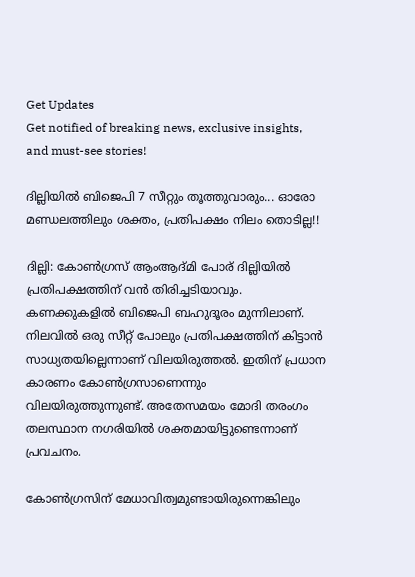Get Updates
Get notified of breaking news, exclusive insights, and must-see stories!

ദില്ലിയില്‍ ബിജെപി 7 സീറ്റും തൂത്തുവാരും... ഓരോ മണ്ഡലത്തിലും ശക്തം, പ്രതിപക്ഷം നിലം തൊടില്ല!!

ദില്ലി: കോണ്‍ഗ്രസ് ആംആദ്മി പോര് ദില്ലിയില്‍ പ്രതിപക്ഷത്തിന് വന്‍ തിരിച്ചടിയാവും. കണക്കുകളില്‍ ബിജെപി ബഹുദൂരം മുന്നിലാണ്. നിലവില്‍ ഒരു സീറ്റ് പോലും പ്രതിപക്ഷത്തിന് കിട്ടാന്‍ സാധ്യതയില്ലെന്നാണ് വിലയിരുത്തല്‍. ഇതിന് പ്രധാന കാരണം കോണ്‍ഗ്രസാണെന്നും വിലയിരുത്തുന്നുണ്ട്. അതേസമയം മോദി തരംഗം തലസ്ഥാന നഗരിയില്‍ ശക്തമായിട്ടുണ്ടെന്നാണ് പ്രവചനം.

കോണ്‍ഗ്രസിന് മേധാവിത്വമുണ്ടായിരുന്നെങ്കിലും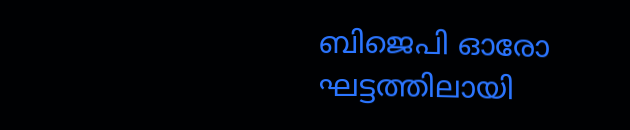ബിജെപി ഓരോ ഘട്ടത്തിലായി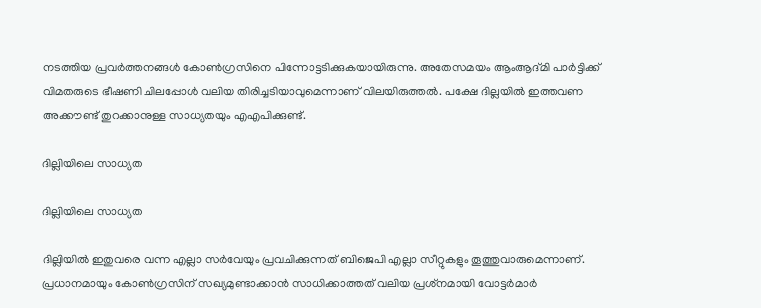നടത്തിയ പ്രവര്‍ത്തനങ്ങള്‍ കോണ്‍ഗ്രസിനെ പിന്നോട്ടടിക്കുകയായിരുന്നു. അതേസമയം ആംആദ്മി പാര്‍ട്ടിക്ക് വിമതരുടെ ഭീഷണി ചിലപ്പോള്‍ വലിയ തിരിച്ചടിയാവുമെന്നാണ് വിലയിരുത്തല്‍. പക്ഷേ ദില്ലയില്‍ ഇത്തവണ അക്കൗണ്ട് തുറക്കാനുള്ള സാധ്യതയും എഎപിക്കുണ്ട്.

ദില്ലിയിലെ സാധ്യത

ദില്ലിയിലെ സാധ്യത

ദില്ലിയില്‍ ഇതുവരെ വന്ന എല്ലാ സര്‍വേയും പ്രവചിക്കുന്നത് ബിജെപി എല്ലാ സീറ്റുകളും തൂത്തുവാരുമെന്നാണ്. പ്രധാനമായും കോണ്‍ഗ്രസിന് സഖ്യമുണ്ടാക്കാന്‍ സാധിക്കാത്തത് വലിയ പ്രശ്‌നമായി വോട്ടര്‍മാര്‍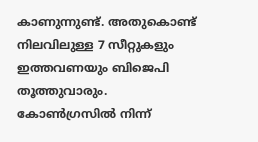കാണുന്നുണ്ട്. അതുകൊണ്ട് നിലവിലുള്ള 7 സീറ്റുകളും ഇത്തവണയും ബിജെപി തൂത്തുവാരും. കോണ്‍ഗ്രസില്‍ നിന്ന്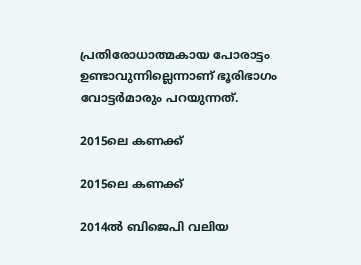പ്രതിരോധാത്മകായ പോരാട്ടം ഉണ്ടാവുന്നില്ലെന്നാണ് ഭൂരിഭാഗം വോട്ടര്‍മാരും പറയുന്നത്.

2015ലെ കണക്ക്

2015ലെ കണക്ക്

2014ല്‍ ബിജെപി വലിയ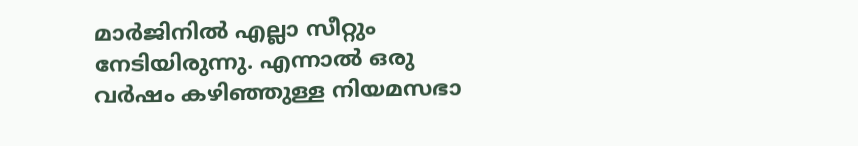മാര്‍ജിനില്‍ എല്ലാ സീറ്റും നേടിയിരുന്നു. എന്നാല്‍ ഒരു വര്‍ഷം കഴിഞ്ഞുള്ള നിയമസഭാ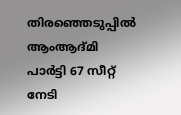തിരഞ്ഞെടുപ്പില്‍ ആംആദ്മി പാര്‍ട്ടി 67 സീറ്റ് നേടി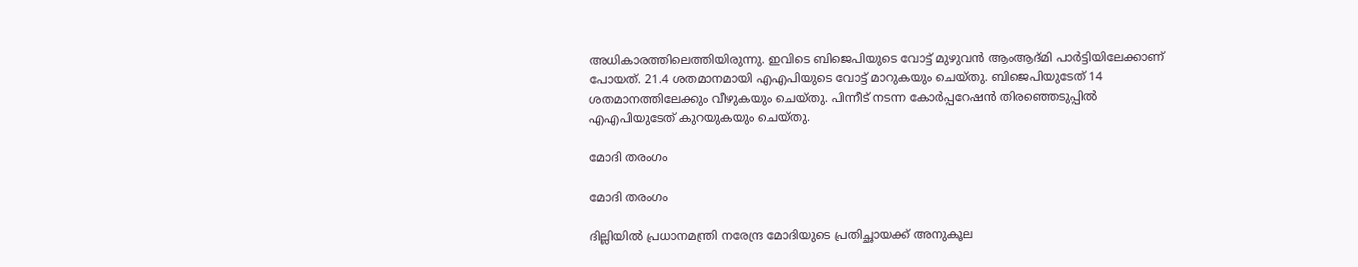അധികാരത്തിലെത്തിയിരുന്നു. ഇവിടെ ബിജെപിയുടെ വോട്ട് മുഴുവന്‍ ആംആദ്മി പാര്‍ട്ടിയിലേക്കാണ് പോയത്. 21.4 ശതമാനമായി എഎപിയുടെ വോട്ട് മാറുകയും ചെയ്തു. ബിജെപിയുടേത് 14 ശതമാനത്തിലേക്കും വീഴുകയും ചെയ്തു. പിന്നീട് നടന്ന കോര്‍പ്പറേഷന്‍ തിരഞ്ഞെടുപ്പില്‍ എഎപിയുടേത് കുറയുകയും ചെയ്തു.

മോദി തരംഗം

മോദി തരംഗം

ദില്ലിയില്‍ പ്രധാനമന്ത്രി നരേന്ദ്ര മോദിയുടെ പ്രതിച്ഛായക്ക് അനുകൂല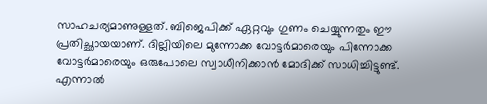സാഹചര്യമാണുള്ളത്. ബിജെപിക്ക് ഏറ്റവും ഗുണം ചെയ്യുന്നതും ഈ പ്രതിച്ഛായയാണ്. ദില്ലിയിലെ മുന്നോക്ക വോട്ടര്‍മാരെയും പിന്നോക്ക വോട്ടര്‍മാരെയും ഒരുപോലെ സ്വാധീനിക്കാന്‍ മോദിക്ക് സാധിച്ചിട്ടുണ്ട്. എന്നാല്‍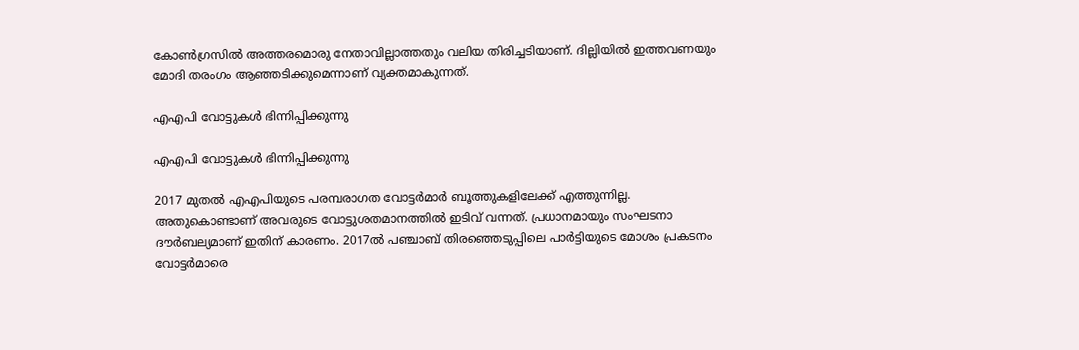കോണ്‍ഗ്രസില്‍ അത്തരമൊരു നേതാവില്ലാത്തതും വലിയ തിരിച്ചടിയാണ്. ദില്ലിയില്‍ ഇത്തവണയും മോദി തരംഗം ആഞ്ഞടിക്കുമെന്നാണ് വ്യക്തമാകുന്നത്.

എഎപി വോട്ടുകള്‍ ഭിന്നിപ്പിക്കുന്നു

എഎപി വോട്ടുകള്‍ ഭിന്നിപ്പിക്കുന്നു

2017 മുതല്‍ എഎപിയുടെ പരമ്പരാഗത വോട്ടര്‍മാര്‍ ബൂത്തുകളിലേക്ക് എത്തുന്നില്ല. അതുകൊണ്ടാണ് അവരുടെ വോട്ടുശതമാനത്തില്‍ ഇടിവ് വന്നത്. പ്രധാനമായും സംഘടനാ ദൗര്‍ബല്യമാണ് ഇതിന് കാരണം. 2017ല്‍ പഞ്ചാബ് തിരഞ്ഞെടുപ്പിലെ പാര്‍ട്ടിയുടെ മോശം പ്രകടനം വോട്ടര്‍മാരെ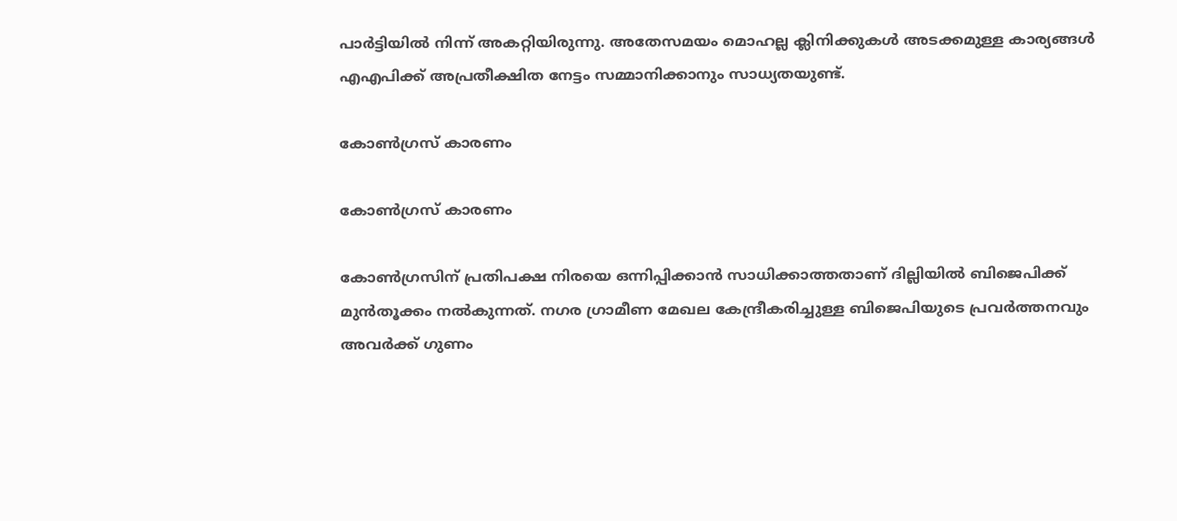പാര്‍ട്ടിയില്‍ നിന്ന് അകറ്റിയിരുന്നു. അതേസമയം മൊഹല്ല ക്ലിനിക്കുകള്‍ അടക്കമുള്ള കാര്യങ്ങള്‍ എഎപിക്ക് അപ്രതീക്ഷിത നേട്ടം സമ്മാനിക്കാനും സാധ്യതയുണ്ട്.

കോണ്‍ഗ്രസ് കാരണം

കോണ്‍ഗ്രസ് കാരണം

കോണ്‍ഗ്രസിന് പ്രതിപക്ഷ നിരയെ ഒന്നിപ്പിക്കാന്‍ സാധിക്കാത്തതാണ് ദില്ലിയില്‍ ബിജെപിക്ക് മുന്‍തൂക്കം നല്‍കുന്നത്. നഗര ഗ്രാമീണ മേഖല കേന്ദ്രീകരിച്ചുള്ള ബിജെപിയുടെ പ്രവര്‍ത്തനവും അവര്‍ക്ക് ഗുണം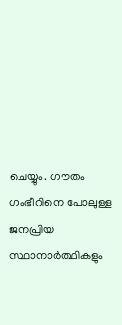ചെയ്യും. ഗൗതം ഗംഭീറിനെ പോലുള്ള ജനപ്രിയ സ്ഥാനാര്‍ത്ഥികളും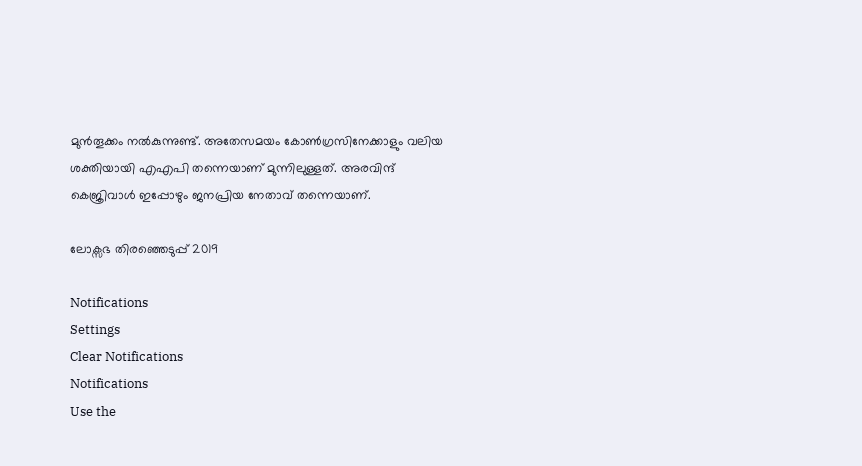മുന്‍തൂക്കം നല്‍കുന്നുണ്ട്. അതേസമയം കോണ്‍ഗ്രസിനേക്കാളും വലിയ ശക്തിയായി എഎപി തന്നെയാണ് മുന്നിലുള്ളത്. അരവിന്ദ് കെജ്രിവാള്‍ ഇപ്പോഴും ജനപ്രിയ നേതാവ് തന്നെയാണ്.

ലോക്സഭ തിരഞ്ഞെടുപ്പ് 2019

Notifications
Settings
Clear Notifications
Notifications
Use the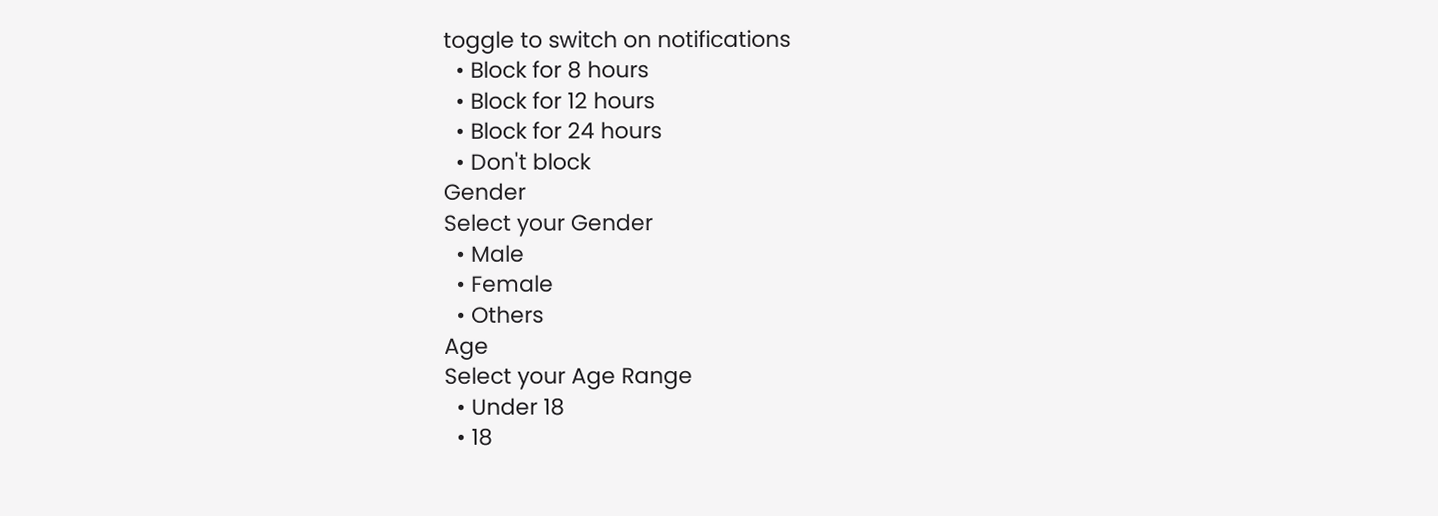toggle to switch on notifications
  • Block for 8 hours
  • Block for 12 hours
  • Block for 24 hours
  • Don't block
Gender
Select your Gender
  • Male
  • Female
  • Others
Age
Select your Age Range
  • Under 18
  • 18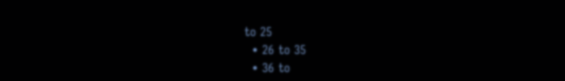to 25
  • 26 to 35
  • 36 to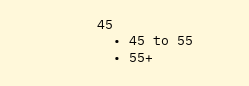45
  • 45 to 55
  • 55+